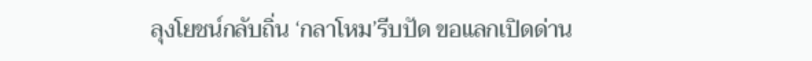ลุงโยชน์กลับถิ่น ‘กลาโหม’รีบปัด ขอแลกเปิดด่าน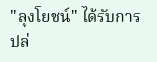"ลุงโยชน์" ได้รับการปล่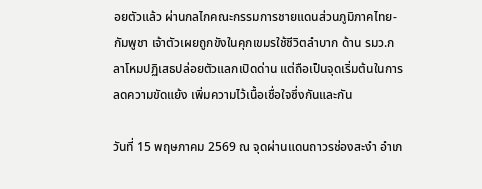อยตัวแล้ว ผ่านกลไกคณะกรรมการชายแดนส่วนภูมิภาคไทย-กัมพูชา เจ้าตัวเผยถูกขังในคุกเขมรใช้ชีวิตลำบาก ด้าน รมว.กลาโหมปฏิเสธปล่อยตัวแลกเปิดด่าน แต่ถือเป็นจุดเริ่มต้นในการลดความขัดแย้ง เพิ่มความไว้เนื้อเชื่อใจซึ่งกันและกัน

วันที่ 15 พฤษภาคม 2569 ณ จุดผ่านแดนถาวรช่องสะงำ อำเภ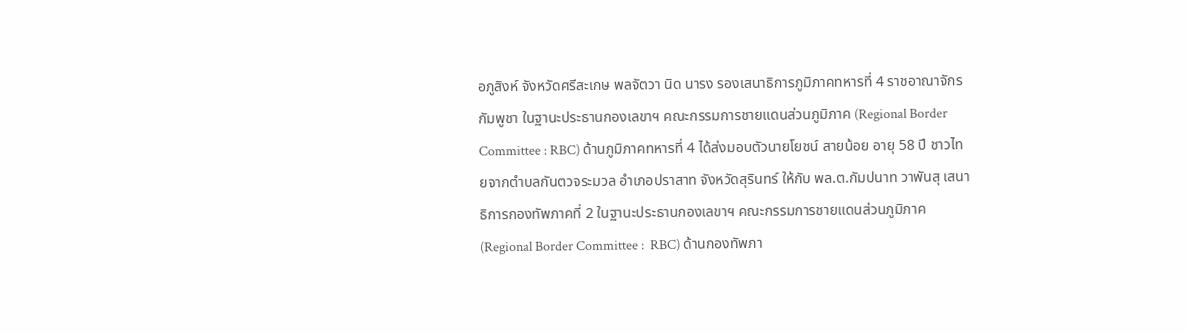อภูสิงห์ จังหวัดศรีสะเกษ พลจัตวา นิด นารง รองเสนาธิการภูมิภาคทหารที่ 4 ราชอาณาจักรกัมพูชา ในฐานะประธานกองเลขาฯ คณะกรรมการชายแดนส่วนภูมิภาค (Regional Border Committee : RBC) ด้านภูมิภาคทหารที่ 4 ได้ส่งมอบตัวนายโยชน์ สายน้อย อายุ 58 ปี ชาวไทยจากตำบลกันตวจระมวล อำเภอปราสาท จังหวัดสุรินทร์ ให้กับ พล.ต.กัมปนาท วาพันสุ เสนาธิการกองทัพภาคที่ 2 ในฐานะประธานกองเลขาฯ คณะกรรมการชายแดนส่วนภูมิภาค (Regional Border Committee :  RBC) ด้านกองทัพภา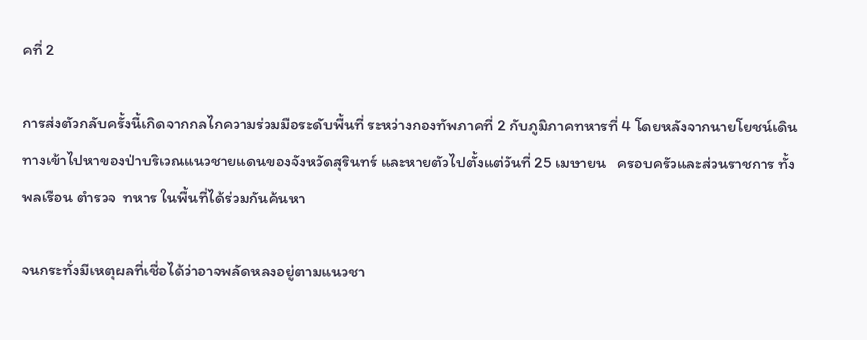คที่ 2

การส่งตัวกลับครั้งนี้เกิดจากกลไกความร่วมมือระดับพื้นที่ ระหว่างกองทัพภาคที่ 2 กับภูมิภาคทหารที่ 4 โดยหลังจากนายโยชน์เดินทางเข้าไปหาของป่าบริเวณแนวชายแดนของจังหวัดสุรินทร์ และหายตัวไปตั้งแต่วันที่ 25 เมษายน   ครอบครัวและส่วนราชการ ทั้งพลเรือน ตำรวจ  ทหาร ในพื้นที่ได้ร่วมกันค้นหา

จนกระทั่งมีเหตุผลที่เชื่อได้ว่าอาจพลัดหลงอยู่ตามแนวชา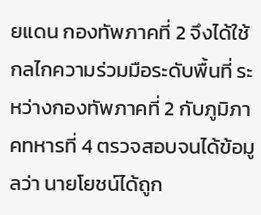ยแดน กองทัพภาคที่ 2 จึงได้ใช้กลไกความร่วมมือระดับพื้นที่ ระหว่างกองทัพภาคที่ 2 กับภูมิภาคทหารที่ 4 ตรวจสอบจนได้ข้อมูลว่า นายโยชน์ได้ถูก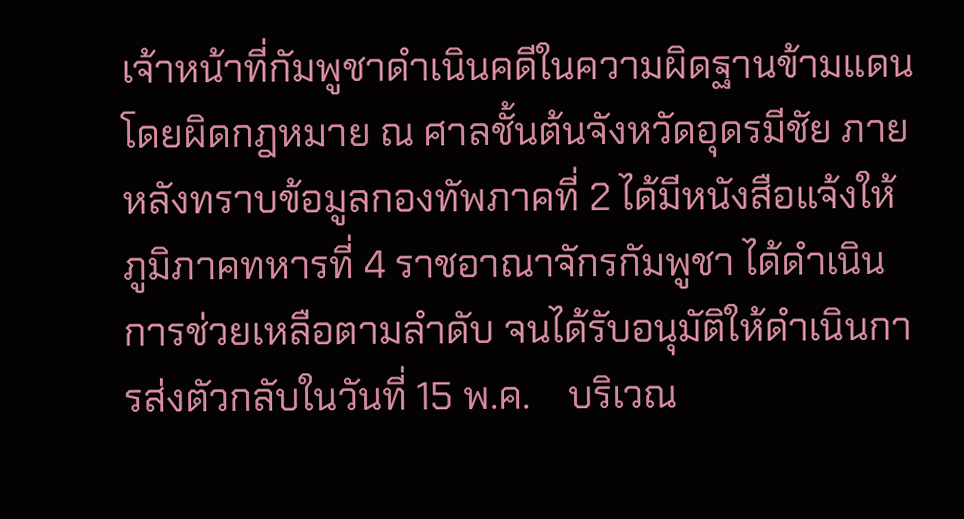เจ้าหน้าที่กัมพูชาดำเนินคดีในความผิดฐานข้ามแดนโดยผิดกฎหมาย ณ ศาลชั้นต้นจังหวัดอุดรมีชัย ภายหลังทราบข้อมูลกองทัพภาคที่ 2 ได้มีหนังสือแจ้งให้ภูมิภาคทหารที่ 4 ราชอาณาจักรกัมพูชา ได้ดำเนินการช่วยเหลือตามลำดับ จนได้รับอนุมัติให้ดำเนินการส่งตัวกลับในวันที่ 15 พ.ค.    บริเวณ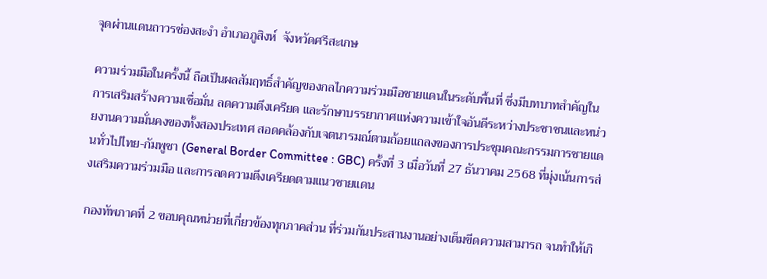จุดผ่านแดนถาวรช่องสะงำ อำเภอภูสิงห์  จังหวัดศรีสะเกษ

ความร่วมมือในครั้งนี้ ถือเป็นผลสัมฤทธิ์สำคัญของกลไกความร่วมมือชายแดนในระดับพื้นที่ ซึ่งมีบทบาทสำคัญในการเสริมสร้างความเชื่อมั่น ลดความตึงเครียด และรักษาบรรยากาศแห่งความเข้าใจอันดีระหว่างประชาชนและหน่วยงานความมั่นคงของทั้งสองประเทศ สอดคล้องกับเจตนารมณ์ตามถ้อยแถลงของการประชุมคณะกรรมการชายแดนทั่วไปไทย-กัมพูชา (General Border Committee : GBC) ครั้งที่ 3 เมื่อวันที่ 27 ธันวาคม 2568 ที่มุ่งเน้นการส่งเสริมความร่วมมือ และการลดความตึงเครียดตามแนวชายแดน

กองทัพภาคที่ 2 ขอบคุณหน่วยที่เกี่ยวข้องทุกภาคส่วน ที่ร่วมกันประสานงานอย่างเต็มขีดความสามารถ จนทำให้เกิ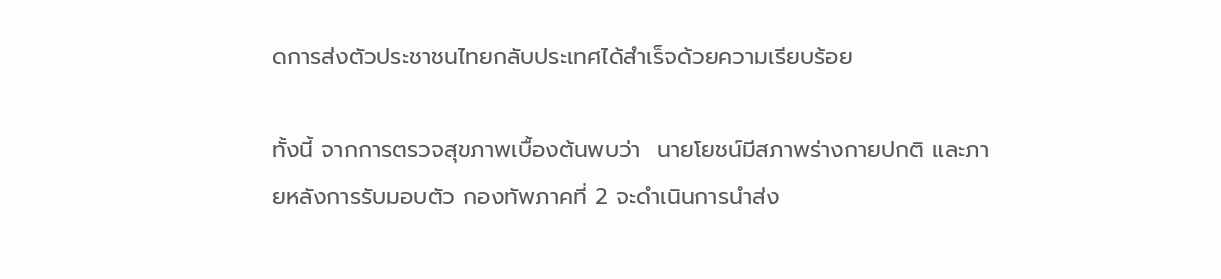ดการส่งตัวประชาชนไทยกลับประเทศได้สำเร็จด้วยความเรียบร้อย

ทั้งนี้ จากการตรวจสุขภาพเบื้องต้นพบว่า  นายโยชน์มีสภาพร่างกายปกติ และภายหลังการรับมอบตัว กองทัพภาคที่ 2 จะดำเนินการนำส่ง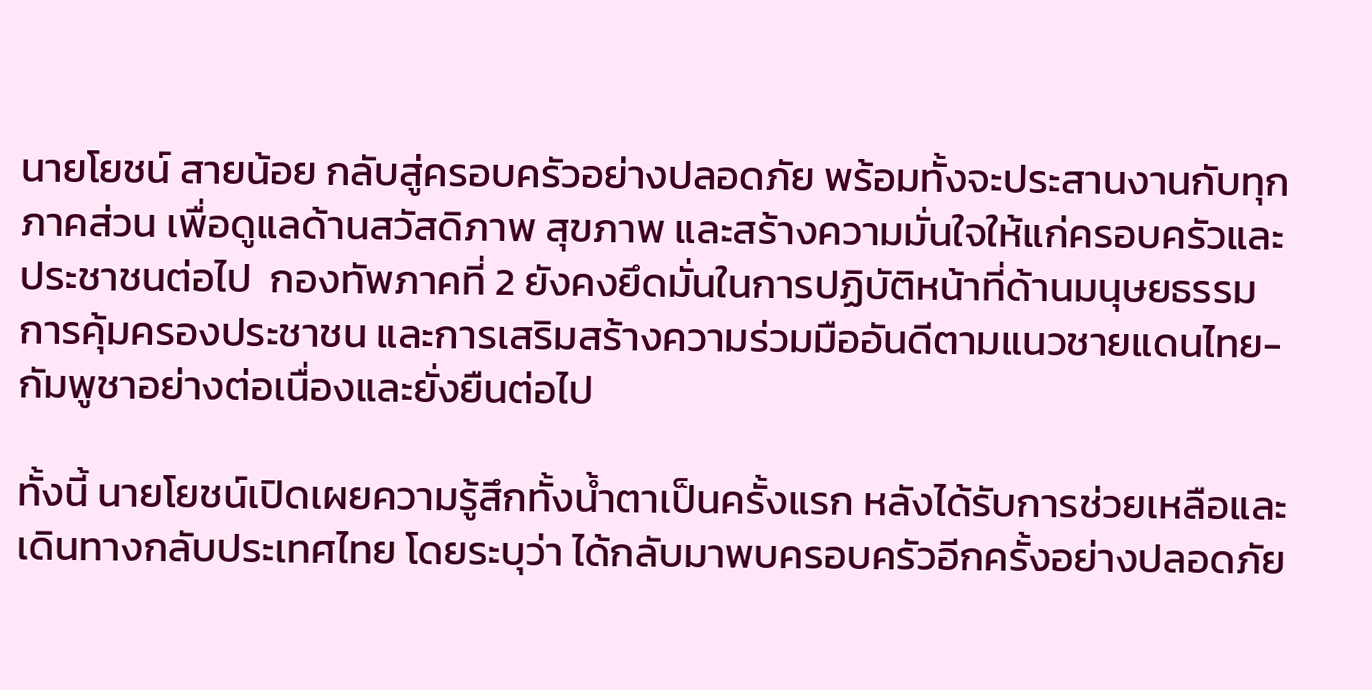นายโยชน์ สายน้อย กลับสู่ครอบครัวอย่างปลอดภัย พร้อมทั้งจะประสานงานกับทุกภาคส่วน เพื่อดูแลด้านสวัสดิภาพ สุขภาพ และสร้างความมั่นใจให้แก่ครอบครัวและประชาชนต่อไป  กองทัพภาคที่ 2 ยังคงยึดมั่นในการปฏิบัติหน้าที่ด้านมนุษยธรรม การคุ้มครองประชาชน และการเสริมสร้างความร่วมมืออันดีตามแนวชายแดนไทย-กัมพูชาอย่างต่อเนื่องและยั่งยืนต่อไป

ทั้งนี้ นายโยชน์เปิดเผยความรู้สึกทั้งน้ำตาเป็นครั้งแรก หลังได้รับการช่วยเหลือและเดินทางกลับประเทศไทย โดยระบุว่า ได้กลับมาพบครอบครัวอีกครั้งอย่างปลอดภัย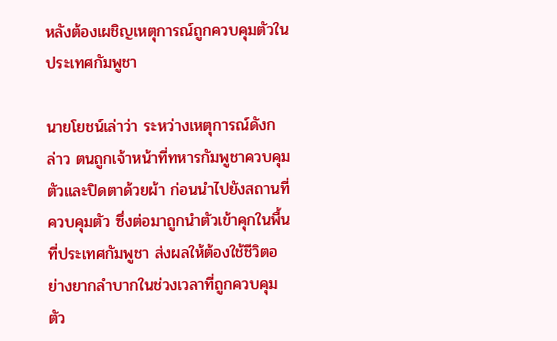หลังต้องเผชิญเหตุการณ์ถูกควบคุมตัวในประเทศกัมพูชา

นายโยชน์เล่าว่า ระหว่างเหตุการณ์ดังกล่าว ตนถูกเจ้าหน้าที่ทหารกัมพูชาควบคุมตัวและปิดตาด้วยผ้า ก่อนนำไปยังสถานที่ควบคุมตัว ซึ่งต่อมาถูกนำตัวเข้าคุกในพื้นที่ประเทศกัมพูชา ส่งผลให้ต้องใช้ชีวิตอย่างยากลำบากในช่วงเวลาที่ถูกควบคุมตัว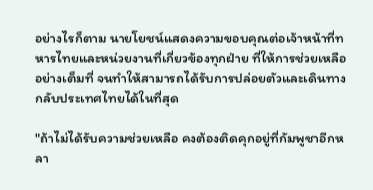อย่างไรก็ตาม นายโยชน์แสดงความขอบคุณต่อเจ้าหน้าที่ทหารไทยและหน่วยงานที่เกี่ยวข้องทุกฝ่าย ที่ให้การช่วยเหลืออย่างเต็มที่ จนทำให้สามารถได้รับการปล่อยตัวและเดินทางกลับประเทศไทยได้ในที่สุด

"ถ้าไม่ได้รับความช่วยเหลือ คงต้องติดคุกอยู่ที่กัมพูชาอีกหลา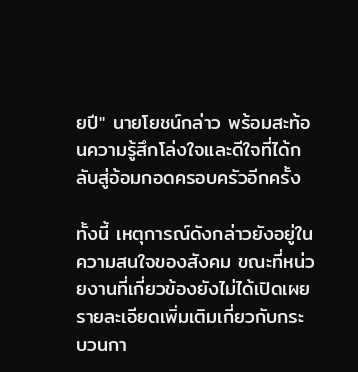ยปี" นายโยชน์กล่าว พร้อมสะท้อนความรู้สึกโล่งใจและดีใจที่ได้กลับสู่อ้อมกอดครอบครัวอีกครั้ง

ทั้งนี้ เหตุการณ์ดังกล่าวยังอยู่ในความสนใจของสังคม ขณะที่หน่วยงานที่เกี่ยวข้องยังไม่ได้เปิดเผยรายละเอียดเพิ่มเติมเกี่ยวกับกระบวนกา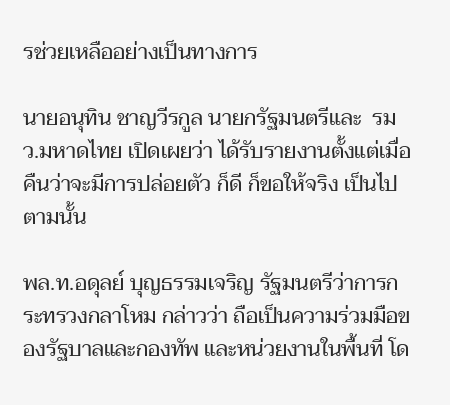รช่วยเหลืออย่างเป็นทางการ

นายอนุทิน ชาญวีรกูล นายกรัฐมนตรีและ  รมว.มหาดไทย เปิดเผยว่า ได้รับรายงานตั้งแต่เมื่อคืนว่าจะมีการปล่อยตัว ก็ดี ก็ขอให้จริง เป็นไปตามนั้น

พล.ท.อดุลย์ บุญธรรมเจริญ รัฐมนตรีว่าการกระทรวงกลาโหม กล่าวว่า ถือเป็นความร่วมมือของรัฐบาลและกองทัพ และหน่วยงานในพื้นที่ โด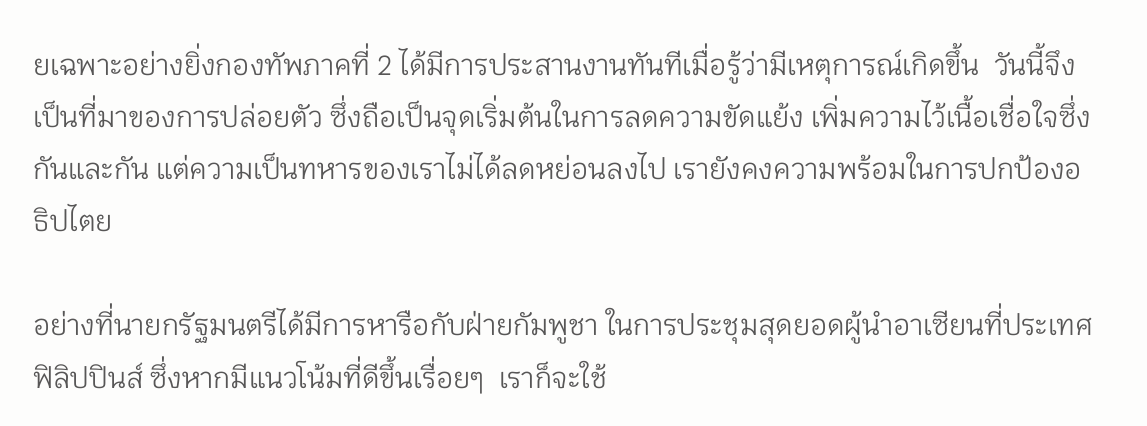ยเฉพาะอย่างยิ่งกองทัพภาคที่ 2 ได้มีการประสานงานทันทีเมื่อรู้ว่ามีเหตุการณ์เกิดขึ้น  วันนี้จึงเป็นที่มาของการปล่อยตัว ซึ่งถือเป็นจุดเริ่มต้นในการลดความขัดแย้ง เพิ่มความไว้เนื้อเชื่อใจซึ่งกันและกัน แต่ความเป็นทหารของเราไม่ได้ลดหย่อนลงไป เรายังคงความพร้อมในการปกป้องอธิปไตย

อย่างที่นายกรัฐมนตรีได้มีการหารือกับฝ่ายกัมพูชา ในการประชุมสุดยอดผู้นำอาเซียนที่ประเทศฟิลิปปินส์ ซึ่งหากมีแนวโน้มที่ดีขึ้นเรื่อยๆ  เราก็จะใช้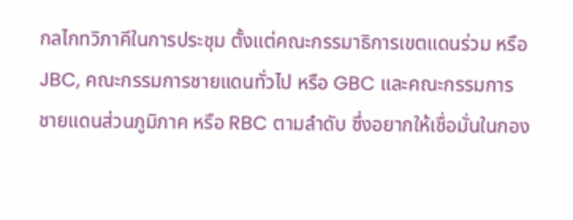กลไกทวิภาคีในการประชุม ตั้งแต่คณะกรรมาธิการเขตแดนร่วม หรือ JBC, คณะกรรมการชายแดนทั่วไป หรือ GBC และคณะกรรมการชายแดนส่วนภูมิภาค หรือ RBC ตามลำดับ ซึ่งอยากให้เชื่อมั่นในกอง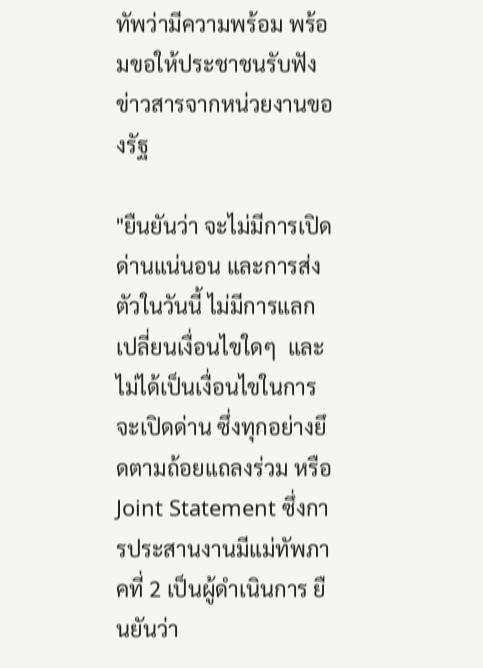ทัพว่ามีความพร้อม พร้อมขอให้ประชาชนรับฟังข่าวสารจากหน่วยงานของรัฐ

"ยืนยันว่า จะไม่มีการเปิดด่านแน่นอน และการส่งตัวในวันนี้ ไม่มีการแลกเปลี่ยนเงื่อนไขใดๆ  และไม่ได้เป็นเงื่อนไขในการจะเปิดด่าน ซึ่งทุกอย่างยึดตามถ้อยแถลงร่วม หรือ Joint Statement ซึ่งการประสานงานมีแม่ทัพภาคที่ 2 เป็นผู้ดำเนินการ ยืนยันว่า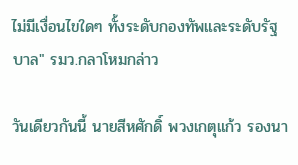ไม่มีเงื่อนไขใดๆ ทั้งระดับกองทัพและระดับรัฐบาล" รมว.กลาโหมกล่าว

วันเดียวกันนี้ นายสีหศักดิ์ พวงเกตุแก้ว รองนา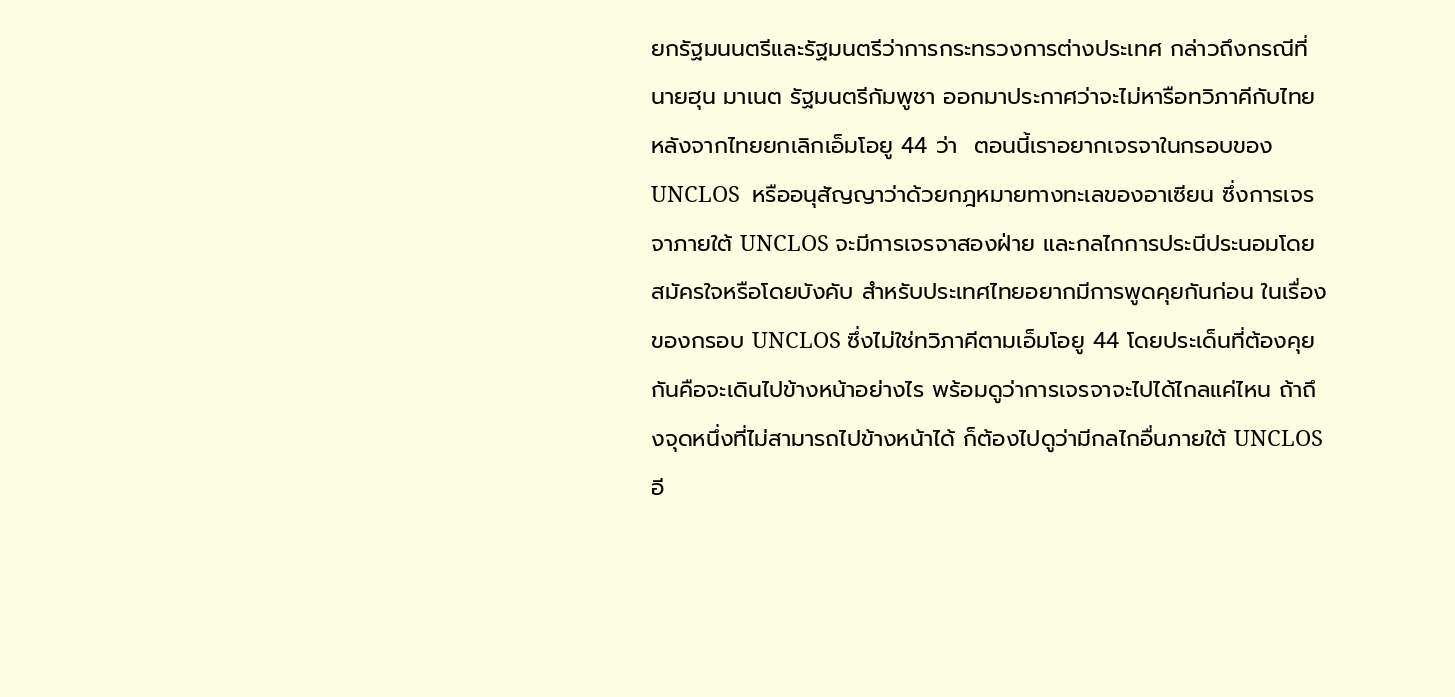ยกรัฐมนนตรีและรัฐมนตรีว่าการกระทรวงการต่างประเทศ กล่าวถึงกรณีที่นายฮุน มาเนต รัฐมนตรีกัมพูชา ออกมาประกาศว่าจะไม่หารือทวิภาคีกับไทยหลังจากไทยยกเลิกเอ็มโอยู 44 ว่า  ตอนนี้เราอยากเจรจาในกรอบของ UNCLOS  หรืออนุสัญญาว่าด้วยกฎหมายทางทะเลของอาเซียน ซึ่งการเจรจาภายใต้ UNCLOS จะมีการเจรจาสองฝ่าย และกลไกการประนีประนอมโดยสมัครใจหรือโดยบังคับ สำหรับประเทศไทยอยากมีการพูดคุยกันก่อน ในเรื่องของกรอบ UNCLOS ซึ่งไม่ใช่ทวิภาคีตามเอ็มโอยู 44 โดยประเด็นที่ต้องคุยกันคือจะเดินไปข้างหน้าอย่างไร พร้อมดูว่าการเจรจาจะไปได้ไกลแค่ไหน ถ้าถึงจุดหนึ่งที่ไม่สามารถไปข้างหน้าได้ ก็ต้องไปดูว่ามีกลไกอื่นภายใต้ UNCLOS อี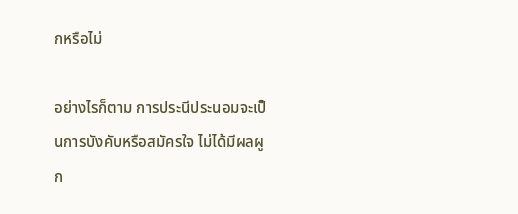กหรือไม่

อย่างไรก็ตาม การประนีประนอมจะเป็นการบังคับหรือสมัครใจ ไม่ได้มีผลผูก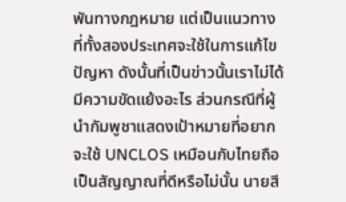พันทางกฎหมาย แต่เป็นแนวทางที่ทั้งสองประเทศจะใช้ในการแก้ไขปัญหา ดังนั้นที่เป็นข่าวนั้นเราไม่ได้มีความขัดแย้งอะไร ส่วนกรณีที่ผู้นำกัมพูชาแสดงเป้าหมายที่อยากจะใช้ UNCLOS เหมือนกับไทยถือเป็นสัญญาณที่ดีหรือไม่นั้น นายสี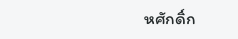หศักดิ์ก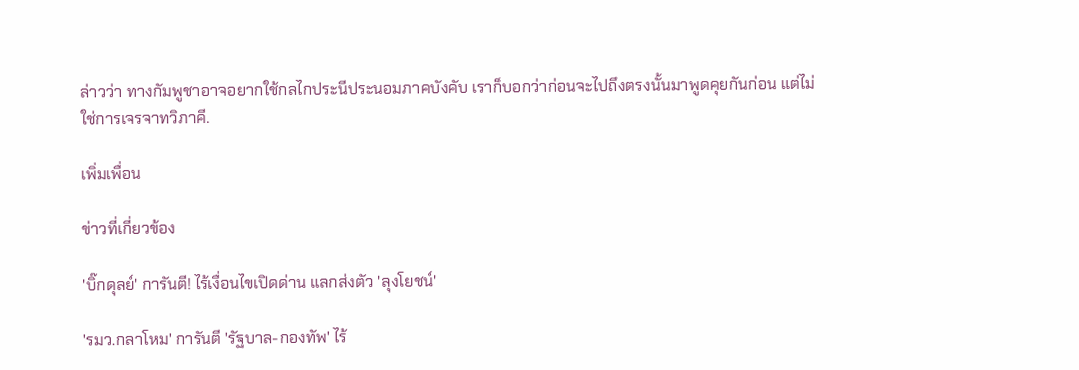ล่าวว่า ทางกัมพูชาอาจอยากใช้กลไกประนีประนอมภาคบังคับ เราก็บอกว่าก่อนจะไปถึงตรงนั้นมาพูดคุยกันก่อน แต่ไม่ใช่การเจรจาทวิภาคี.

เพิ่มเพื่อน

ข่าวที่เกี่ยวข้อง

'บิ๊กดุลย์' การันตี! ไร้เงื่อนไขเปิดด่าน แลกส่งตัว 'ลุงโยชน์'

'รมว.กลาโหม' การันตี 'รัฐบาล-กองทัพ' ไร้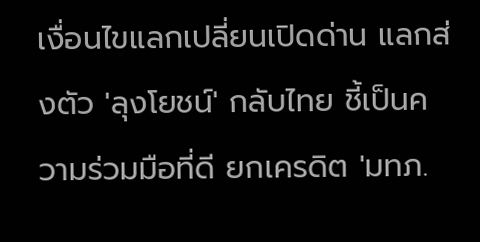เงื่อนไขแลกเปลี่ยนเปิดด่าน แลกส่งตัว 'ลุงโยชน์' กลับไทย ชี้เป็นความร่วมมือที่ดี ยกเครดิต 'มทภ.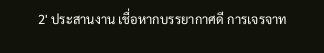2' ประสานงาน เชื่อหากบรรยากาศดี การเจรจาท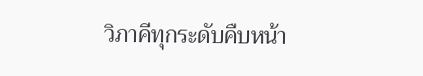วิภาคีทุกระดับคืบหน้า